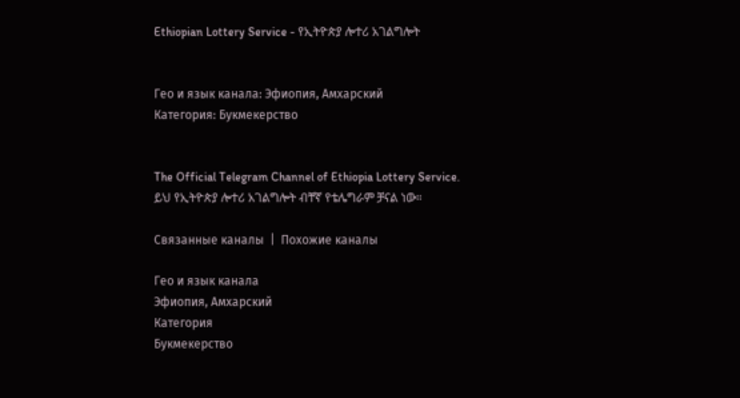Ethiopian Lottery Service - የኢትዮጵያ ሎተሪ አገልግሎት


Гео и язык канала: Эфиопия, Амхарский
Категория: Букмекерство


The Official Telegram Channel of Ethiopia Lottery Service.
ይህ የኢትዮጵያ ሎተሪ አገልግሎት ብቸኛ የቴሌግራም ቻናል ነው።

Связанные каналы  |  Похожие каналы

Гео и язык канала
Эфиопия, Амхарский
Категория
Букмекерство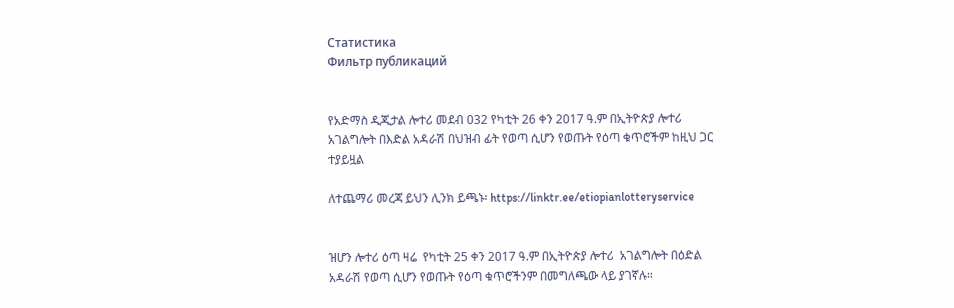Статистика
Фильтр публикаций


የአድማስ ዲጂታል ሎተሪ መደብ 032 የካቲት 26 ቀን 2017 ዓ.ም በኢትዮጵያ ሎተሪ አገልግሎት በእድል አዳራሽ በህዝብ ፊት የወጣ ሲሆን የወጡት የዕጣ ቁጥሮችም ከዚህ ጋር ተያይዟል

ለተጨማሪ መረጃ ይህን ሊንክ ይጫኑ፡ https://linktr.ee/etiopianlotteryservice


ዝሆን ሎተሪ ዕጣ ዛሬ  የካቲት 25 ቀን 2017 ዓ.ም በኢትዮጵያ ሎተሪ  አገልግሎት በዕድል አዳራሽ የወጣ ሲሆን የወጡት የዕጣ ቁጥሮችንም በመግለጫው ላይ ያገኛሉ።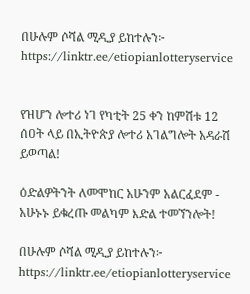በሁሉም ሶሻል ሚዲያ ይከተሉን፦ https://linktr.ee/etiopianlotteryservice


የዝሆን ሎተሪ ነገ የካቲት 25 ቀን ከምሽቱ 12 ሰዐት ላይ በኢትዮጵያ ሎተሪ አገልግሎት አዳራሽ ይወጣል!

ዕድልዎትንት ለመሞከር አሁንም አልርፈደም - አሁኑኑ ይቁረጡ መልካም እድል ተመኘንሎት!

በሁሉም ሶሻል ሚዲያ ይከተሉን፦ https://linktr.ee/etiopianlotteryservice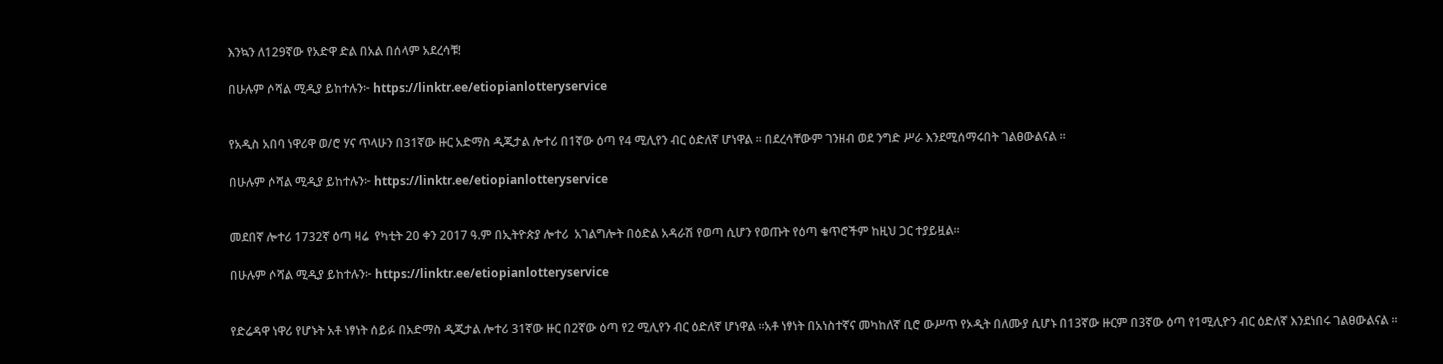እንኳን ለ129ኛው የአድዋ ድል በአል በሰላም አደረሳቹ!

በሁሉም ሶሻል ሚዲያ ይከተሉን፦ https://linktr.ee/etiopianlotteryservice


የአዲስ አበባ ነዋሪዋ ወ/ሮ ሃና ጥላሁን በ31ኛው ዙር አድማስ ዲጂታል ሎተሪ በ1ኛው ዕጣ የ4 ሚሊየን ብር ዕድለኛ ሆነዋል ፡፡ በደረሳቸውም ገንዘብ ወደ ንግድ ሥራ እንደሚሰማሩበት ገልፀውልናል ፡፡

በሁሉም ሶሻል ሚዲያ ይከተሉን፦ https://linktr.ee/etiopianlotteryservice


መደበኛ ሎተሪ 1732ኛ ዕጣ ዛሬ  የካቲት 20 ቀን 2017 ዓ.ም በኢትዮጵያ ሎተሪ  አገልግሎት በዕድል አዳራሽ የወጣ ሲሆን የወጡት የዕጣ ቁጥሮችም ከዚህ ጋር ተያይዟል።

በሁሉም ሶሻል ሚዲያ ይከተሉን፦ https://linktr.ee/etiopianlotteryservice


የድሬዳዋ ነዋሪ የሆኑት አቶ ነፃነት ሰይፉ በአድማስ ዲጂታል ሎተሪ 31ኛው ዙር በ2ኛው ዕጣ የ2 ሚሊየን ብር ዕድለኛ ሆነዋል ፡፡አቶ ነፃነት በአነስተኛና መካከለኛ ቢሮ ውሥጥ የኦዲት በለሙያ ሲሆኑ በ13ኛው ዙርም በ3ኛው ዕጣ የ1ሚሊዮን ብር ዕድለኛ እንደነበሩ ገልፀውልናል ፡፡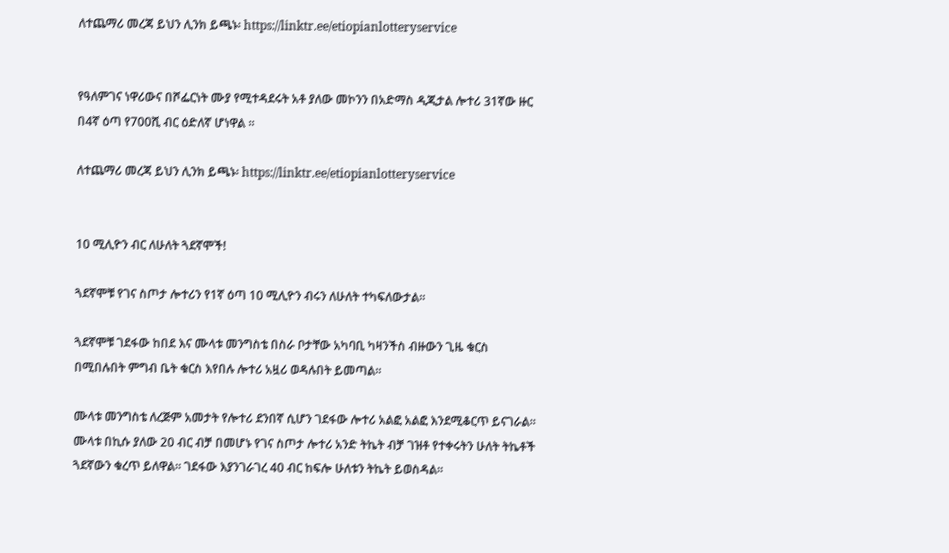ለተጨማሪ መረጃ ይህን ሊንክ ይጫኑ፡ https://linktr.ee/etiopianlotteryservice


የዓለምገና ነዋሪውና በሾፌርነት ሙያ የሚተዳደሩት አቶ ያለው መኮንን በአድማስ ዲጂታል ሎተሪ 31ኛው ዙር በ4ኛ ዕጣ የ700ሺ ብር ዕድለኛ ሆነዋል ፡፡

ለተጨማሪ መረጃ ይህን ሊንክ ይጫኑ፡ https://linktr.ee/etiopianlotteryservice


10 ሚሊዮን ብር ለሁለት ጓደኛሞች!

ጓደኛሞቹ የገና ስጦታ ሎተሪን የ1ኛ ዕጣ 10 ሚሊዮን ብሩን ለሁለት ተካፍለውታል፡፡

ጓደኛሞቹ ገደፋው ከበደ እና ሙላቱ መንግስቴ በስራ ቦታቸው አካባቢ ካዛንችስ ብዙውን ጊዜ ቁርስ በሚበሉበት ምግብ ቤት ቁርስ እየበሉ ሎተሪ አዟሪ ወዳሉበት ይመጣል፡፡

ሙላቱ መንግስቴ ለረጅም አመታት የሎተሪ ደንበኛ ሲሆን ገደፋው ሎተሪ አልፎ አልፎ እንደሚቆርጥ ይናገራል፡፡ ሙላቱ በኪሱ ያለው 20 ብር ብቻ በመሆኑ የገና ስጦታ ሎተሪ አንድ ትኬት ብቻ ገዝቶ የተቀሩትን ሁለት ትኬቶች ጓደኛውን ቁረጥ ይለዋል፡፡ ገደፋው እያንገራገረ 40 ብር ከፍሎ ሁለቱን ትኬት ይወስዳል፡፡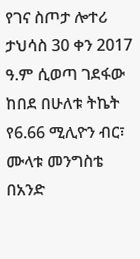የገና ስጦታ ሎተሪ ታህሳስ 30 ቀን 2017 ዓ.ም ሲወጣ ገደፋው ከበደ በሁለቱ ትኬት የ6.66 ሚሊዮን ብር፣ ሙላቱ መንግስቴ በአንድ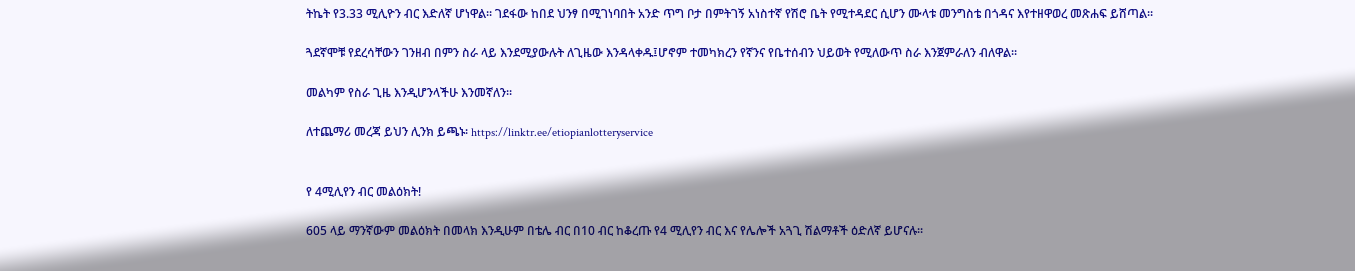ትኬት የ3.33 ሚሊዮን ብር እድለኛ ሆነዋል፡፡ ገደፋው ከበደ ህንፃ በሚገነባበት አንድ ጥግ ቦታ በምትገኝ አነስተኛ የሽሮ ቤት የሚተዳደር ሲሆን ሙላቱ መንግስቴ በጎዳና እየተዘዋወረ መጽሐፍ ይሸጣል፡፡

ጓደኛሞቹ የደረሳቸውን ገንዘብ በምን ስራ ላይ እንደሚያውሉት ለጊዜው እንዳላቀዱ፤ሆኖም ተመካክረን የኛንና የቤተሰብን ህይወት የሚለውጥ ስራ እንጀምራለን ብለዋል፡፡

መልካም የስራ ጊዜ እንዲሆንላችሁ እንመኛለን፡፡

ለተጨማሪ መረጃ ይህን ሊንክ ይጫኑ፡ https://linktr.ee/etiopianlotteryservice


የ 4ሚሊየን ብር መልዕክት!

605 ላይ ማንኛውም መልዕክት በመላክ እንዲሁም በቴሌ ብር በ10 ብር ከቆረጡ የ4 ሚሊየን ብር እና የሌሎች አጓጊ ሽልማቶች ዕድለኛ ይሆናሉ፡፡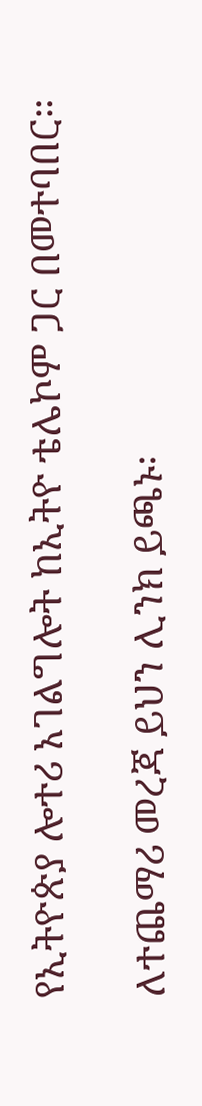የኢትዮጵያ ሎተሪ አገልግሎት ከኢትዮ ቴሌኮም ጋር በመተባበር።

ለተጨማሪ መረጃ ይህን ሊንክ ይጫኑ፡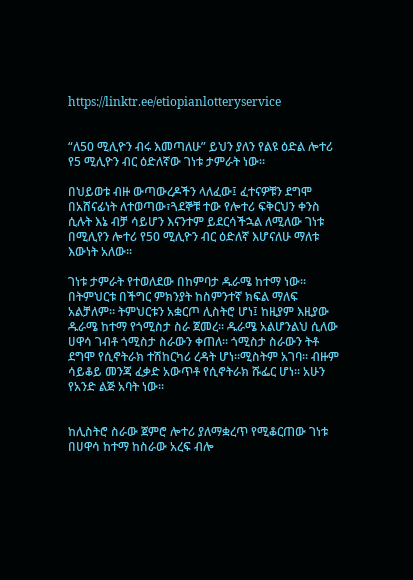https://linktr.ee/etiopianlotteryservice


“ለ50 ሚሊዮን ብሩ እመጣለሁ” ይህን ያለን የልዩ ዕድል ሎተሪ የ5 ሚሊዮን ብር ዕድለኛው ገነቱ ታምራት ነው፡፡

በህይወቱ ብዙ ውጣውረዶችን ላለፈው፤ ፈተናዎቹን ደግሞ በአሸናፊነት ለተወጣው፣ጓደኞቹ ተው የሎተሪ ፍቅርህን ቀንስ ሲሉት እኔ ብቻ ሳይሆን እናንተም ይደርሳችኋል ለሚለው ገነቱ በሚሊየን ሎተሪ የ50 ሚሊዮን ብር ዕድለኛ እሆናለሁ ማለቱ እውነት አለው፡፡

ገነቱ ታምራት የተወለደው በከምባታ ዱራሜ ከተማ ነው፡፡ በትምህርቱ በችግር ምክንያት ከስምንተኛ ክፍል ማለፍ አልቻለም፡፡ ትምህርቱን አቋርጦ ሊስትሮ ሆነ፤ ከዚያም እዚያው ዱራሜ ከተማ የጎሚስታ ስራ ጀመረ፡፡ ዱራሜ አልሆንልህ ሲለው ሀዋሳ ገብቶ ጎሚስታ ስራውን ቀጠለ፡፡ ጎሚስታ ስራውን ትቶ ደግሞ የሲኖትራክ ተሽከርካሪ ረዳት ሆነ፡፡ሚስትም አገባ፡፡ ብዙም ሳይቆይ መንጃ ፈቃድ አውጥቶ የሲኖትራክ ሹፌር ሆነ፡፡ አሁን የአንድ ልጅ አባት ነው፡፡


ከሊስትሮ ስራው ጀምሮ ሎተሪ ያለማቋረጥ የሚቆርጠው ገነቱ በሀዋሳ ከተማ ከስራው አረፍ ብሎ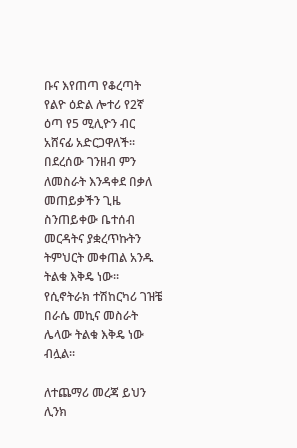ቡና እየጠጣ የቆረጣት የልዮ ዕድል ሎተሪ የ2ኛ ዕጣ የ5 ሚሊዮን ብር አሸናፊ አድርጋዋለች፡፡
በደረሰው ገንዘብ ምን ለመስራት እንዳቀደ በቃለ መጠይቃችን ጊዜ ስንጠይቀው ቤተሰብ መርዳትና ያቋረጥኩትን ትምህርት መቀጠል አንዱ ትልቁ እቅዴ ነው፡፡ የሲኖትራክ ተሽከርካሪ ገዝቼ በራሴ መኪና መስራት ሌላው ትልቁ እቅዴ ነው ብሏል፡፡

ለተጨማሪ መረጃ ይህን ሊንክ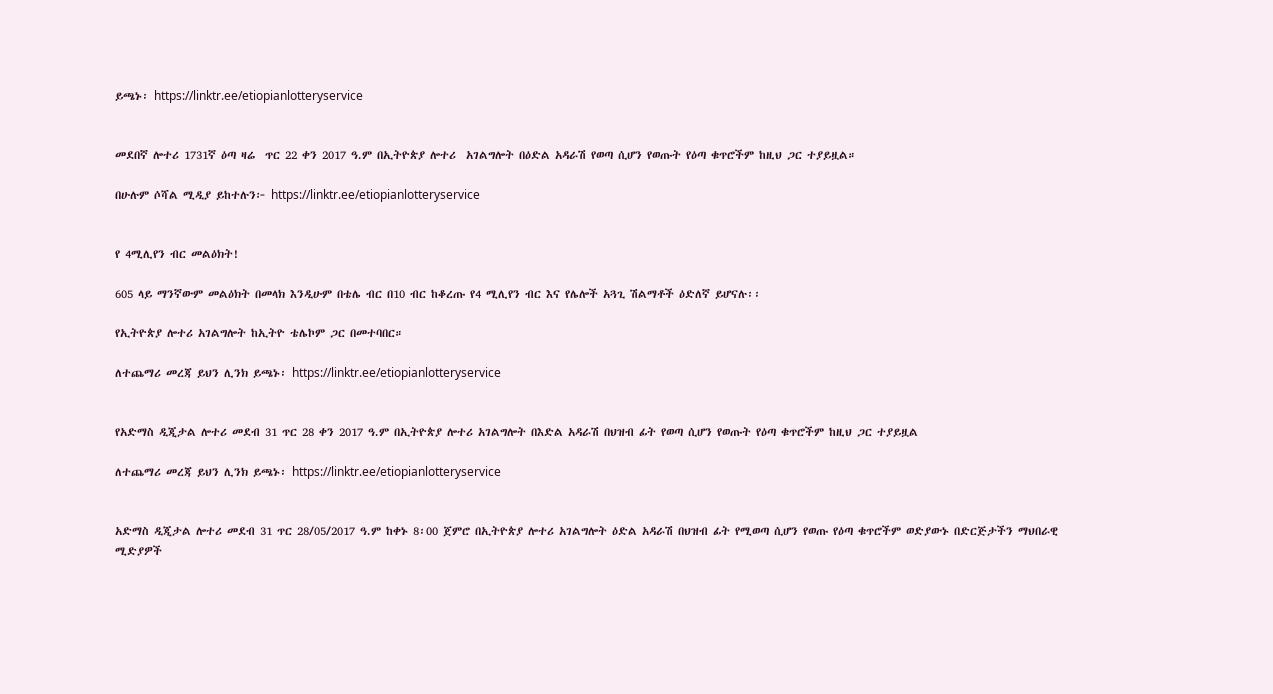ይጫኑ፡ https://linktr.ee/etiopianlotteryservice


መደበኛ ሎተሪ 1731ኛ ዕጣ ዛሬ  ጥር 22 ቀን 2017 ዓ.ም በኢትዮጵያ ሎተሪ  አገልግሎት በዕድል አዳራሽ የወጣ ሲሆን የወጡት የዕጣ ቁጥሮችም ከዚህ ጋር ተያይዟል።

በሁሉም ሶሻል ሚዲያ ይከተሉን፦ https://linktr.ee/etiopianlotteryservice


የ 4ሚሊየን ብር መልዕክት!

605 ላይ ማንኛውም መልዕክት በመላክ እንዲሁም በቴሌ ብር በ10 ብር ከቆረጡ የ4 ሚሊየን ብር እና የሌሎች አጓጊ ሽልማቶች ዕድለኛ ይሆናሉ፡፡

የኢትዮጵያ ሎተሪ አገልግሎት ከኢትዮ ቴሌኮም ጋር በመተባበር።

ለተጨማሪ መረጃ ይህን ሊንክ ይጫኑ፡ https://linktr.ee/etiopianlotteryservice


የአድማስ ዲጂታል ሎተሪ መደብ 31 ጥር 28 ቀን 2017 ዓ.ም በኢትዮጵያ ሎተሪ አገልግሎት በእድል አዳራሽ በህዝብ ፊት የወጣ ሲሆን የወጡት የዕጣ ቁጥሮችም ከዚህ ጋር ተያይዟል

ለተጨማሪ መረጃ ይህን ሊንክ ይጫኑ፡ https://linktr.ee/etiopianlotteryservice


አድማስ ዲጂታል ሎተሪ መደብ 31 ጥር 28/05/2017 ዓ.ም ከቀኑ 8፡00 ጀምሮ በኢትዮጵያ ሎተሪ አገልግሎት ዕድል አዳራሽ በህዝብ ፊት የሚወጣ ሲሆን የወጡ የዕጣ ቁጥሮችም ወድያውኑ በድርጅታችን ማህበራዊ ሚድያዎች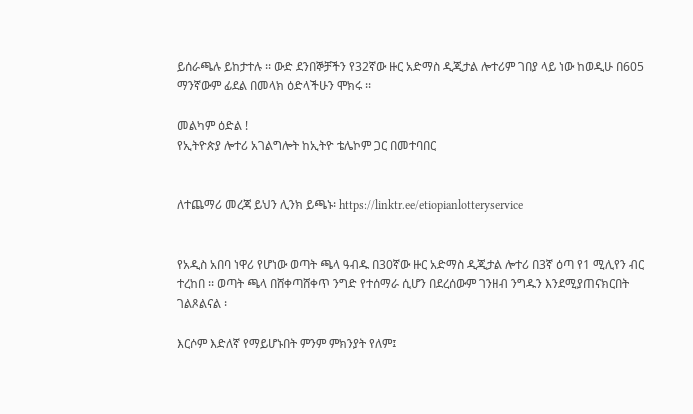ይሰራጫሉ ይከታተሉ ፡፡ ውድ ደንበኞቻችን የ32ኛው ዙር አድማስ ዲጂታል ሎተሪም ገበያ ላይ ነው ከወዲሁ በ605 ማንኛውም ፊደል በመላክ ዕድላችሁን ሞክሩ ፡፡

መልካም ዕድል !
የኢትዮጵያ ሎተሪ አገልግሎት ከኢትዮ ቴሌኮም ጋር በመተባበር


ለተጨማሪ መረጃ ይህን ሊንክ ይጫኑ፡ https://linktr.ee/etiopianlotteryservice


የአዲስ አበባ ነዋሪ የሆነው ወጣት ጫላ ዓብዱ በ30ኛው ዙር አድማስ ዲጂታል ሎተሪ በ3ኛ ዕጣ የ1 ሚሊየን ብር ተረከበ ፡፡ ወጣት ጫላ በሸቀጣሸቀጥ ንግድ የተሰማራ ሲሆን በደረሰውም ገንዘብ ንግዱን እንደሚያጠናክርበት ገልጾልናል ፡

እርሶም እድለኛ የማይሆኑበት ምንም ምክንያት የለም፤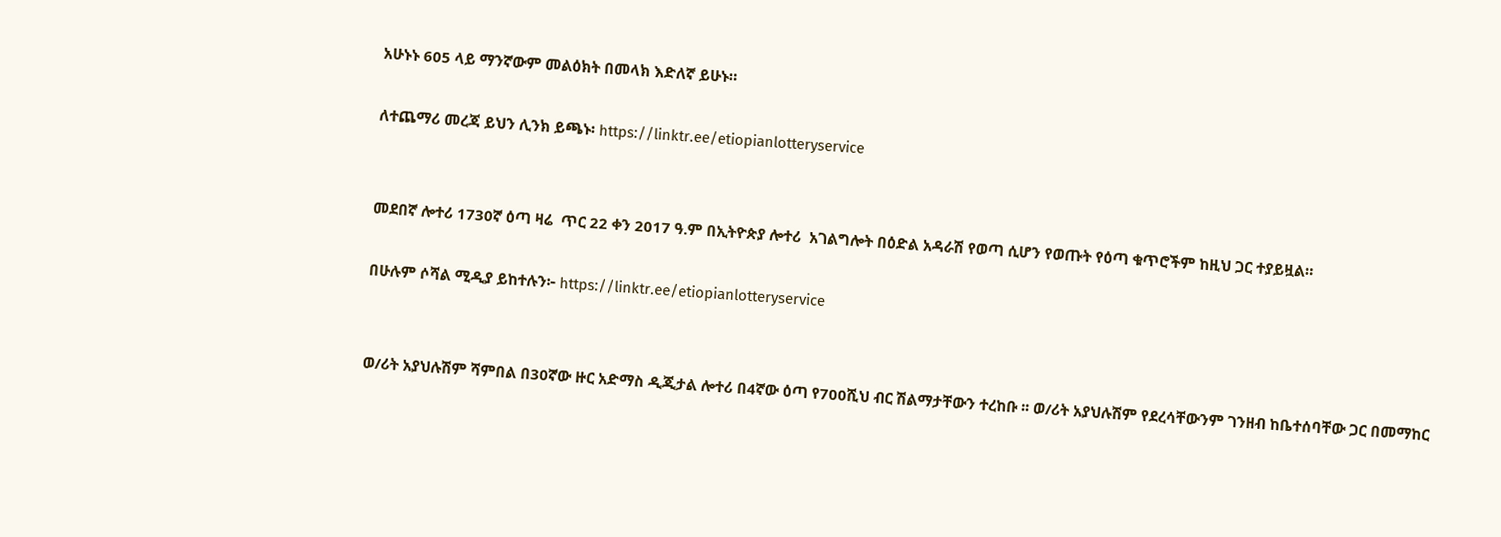አሁኑኑ 605 ላይ ማንኛውም መልዕክት በመላክ እድለኛ ይሁኑ።

ለተጨማሪ መረጃ ይህን ሊንክ ይጫኑ፡ https://linktr.ee/etiopianlotteryservice


መደበኛ ሎተሪ 1730ኛ ዕጣ ዛሬ  ጥር 22 ቀን 2017 ዓ.ም በኢትዮጵያ ሎተሪ  አገልግሎት በዕድል አዳራሽ የወጣ ሲሆን የወጡት የዕጣ ቁጥሮችም ከዚህ ጋር ተያይዟል።

በሁሉም ሶሻል ሚዲያ ይከተሉን፦ https://linktr.ee/etiopianlotteryservice


ወ/ሪት አያህሉሽም ሻምበል በ30ኛው ዙር አድማስ ዲጂታል ሎተሪ በ4ኛው ዕጣ የ700ሺህ ብር ሽልማታቸውን ተረከቡ ፡፡ ወ/ሪት አያህሉሽም የደረሳቸውንም ገንዘብ ከቤተሰባቸው ጋር በመማከር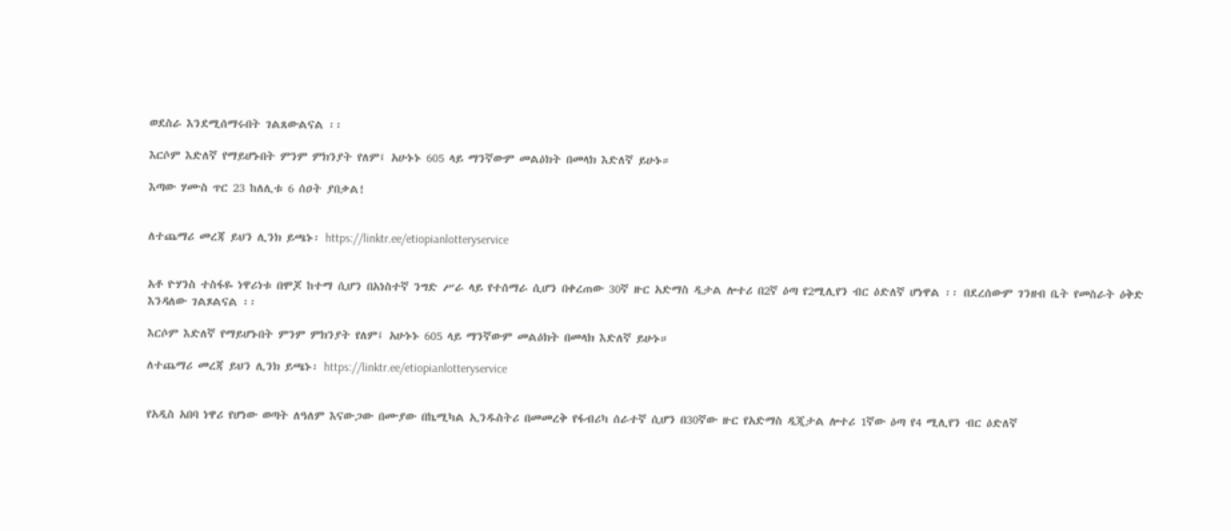ወደስራ እንደሚሰማሩበት ገልጸውልናል ፡፡

እርሶም እድለኛ የማይሆኑበት ምንም ምክንያት የለም፤ አሁኑኑ 605 ላይ ማንኛውም መልዕክት በመላክ እድለኛ ይሁኑ።

እጣው ሃሙስ ጥር 23 ከለሊቱ 6 ሰዐት ያበቃል!


ለተጨማሪ መረጃ ይህን ሊንክ ይጫኑ፡ https://linktr.ee/etiopianlotteryservice


አቶ ዮሃንስ ተስፋዬ ነዋሪነቱ በሞጆ ከተማ ሲሆን በአነስተኛ ንግድ ሥራ ላይ የተሰማራ ሲሆን በቀረጠው 30ኛ ዙር አድማስ ዲታል ሎተሪ በ2ኛ ዕጣ የ2ሚሊየን ብር ዕድለኛ ሆነዋል ፡፡ በደረሰውም ገንዘብ ቤት የመስራት ዕቅድ እንዳለው ገልጾልናል ፡፡

እርሶም እድለኛ የማይሆኑበት ምንም ምክንያት የለም፤ አሁኑኑ 605 ላይ ማንኛውም መልዕክት በመላክ እድለኛ ይሁኑ።

ለተጨማሪ መረጃ ይህን ሊንክ ይጫኑ፡ https://linktr.ee/etiopianlotteryservice


የአዲስ አበባ ነዋሪ የሆነው ወጣት ለዓለም እናውጋው በሙያው በኬሚካል ኢንዱስትሪ በመመረቅ የፋብሪካ ሰራተኛ ሲሆን በ30ኛው ዙር የአድማስ ዲጂታል ሎተሪ 1ኛው ዕጣ የ4 ሚሊየን ብር ዕድለኛ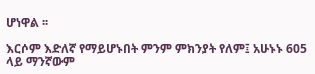ሆነዋል ፡፡

እርሶም እድለኛ የማይሆኑበት ምንም ምክንያት የለም፤ አሁኑኑ 605 ላይ ማንኛውም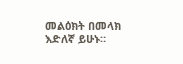መልዕክት በመላክ እድለኛ ይሁኑ።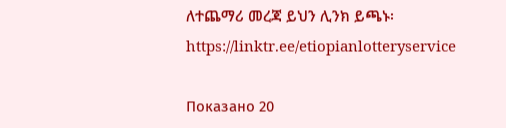ለተጨማሪ መረጃ ይህን ሊንክ ይጫኑ፡ https://linktr.ee/etiopianlotteryservice

Показано 20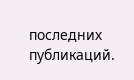последних публикаций.